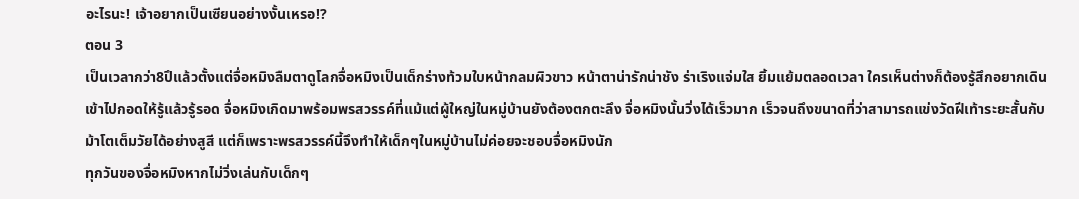อะไรนะ! เจ้าอยากเป็นเซียนอย่างงั้นเหรอ!?
ตอน 3
เป็นเวลากว่า8ปึแล้วตั้งแต่จื่อหมิงลืมตาดูโลกจื่อหมิงเป็นเด็กร่างท้วมใบหน้ากลมผิวขาว หน้าตาน่ารักน่าชัง ร่าเริงแจ่มใส ยิ้มแย้มตลอดเวลา ใครเห็นต่างก็ต้องรู้สึกอยากเดินเข้าไปกอดให้รู้แล้วรู้รอด จื่อหมิงเกิดมาพร้อมพรสวรรค์ที่แม้แต่ผู้ใหญ่ในหมู่บ้านยังต้องตกตะลึง จื่อหมิงนั้นวิ่งได้เร็วมาก เร็วจนถึงขนาดที่ว่าสามารถแข่งวัดฝีเท้าระยะสั้นกับม้าโตเต็มวัยได้อย่างสูสี แต่ก็เพราะพรสวรรค์นี้จึงทำให้เด็กๆในหมู่บ้านไม่ค่อยจะชอบจื่อหมิงนัก
ทุกวันของจื่อหมิงหากไม่วิ่งเล่นกับเด็กๆ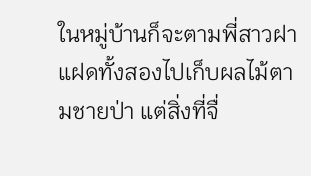ในหมู่บ้านก็จะตามพี่สาวฝาแฝดทั้งสองไปเก็บผลไม้ตามชายป่า แต่สิ่งที่จื่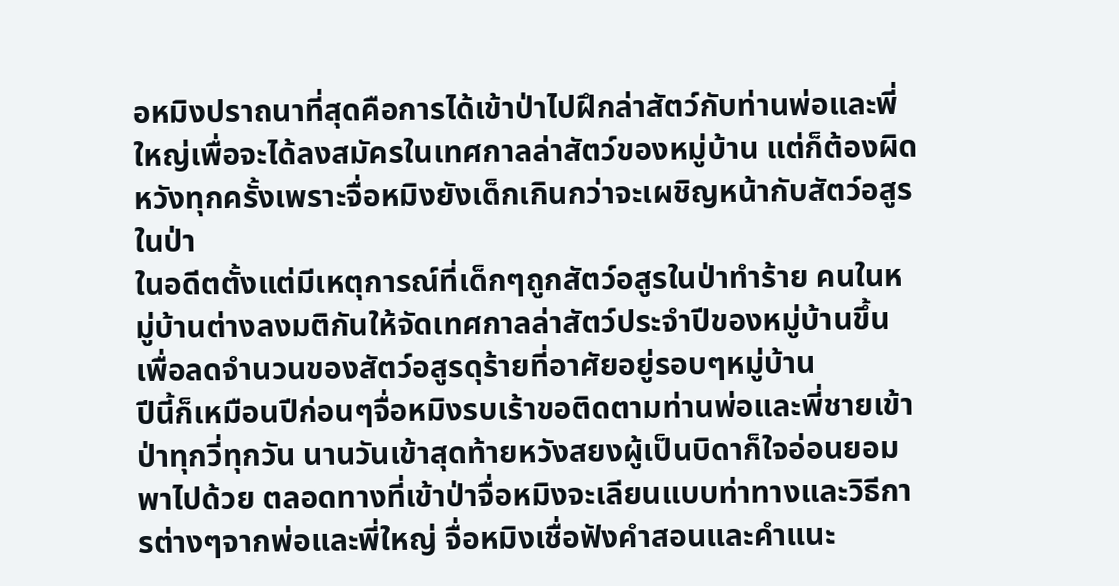อหมิงปราถนาที่สุดคือการได้เข้าป่าไปฝึกล่าสัตว์กับท่านพ่อและพี่ใหญ่เพื่อจะได้ลงสมัครในเทศกาลล่าสัตว์ของหมู่บ้าน แต่ก็ต้องผิดหวังทุกครั้งเพราะจื่อหมิงยังเด็กเกินกว่าจะเผชิญหน้ากับสัตว์อสูรในป่า
ในอดีตตั้งแต่มีเหตุการณ์ที่เด็กๆถูกสัตว์อสูรในป่าทำร้าย คนในหมู่บ้านต่างลงมติกันให้จัดเทศกาลล่าสัตว์ประจำปีของหมู่บ้านขึ้นเพื่อลดจำนวนของสัตว์อสูรดุร้ายที่อาศัยอยู่รอบๆหมู่บ้าน
ปีนี้ก็เหมือนปีก่อนๆจื่อหมิงรบเร้าขอติดตามท่านพ่อและพี่ชายเข้าป่าทุกวี่ทุกวัน นานวันเข้าสุดท้ายหวังสยงผู้เป็นบิดาก็ใจอ่อนยอมพาไปด้วย ตลอดทางที่เข้าป่าจื่อหมิงจะเลียนแบบท่าทางและวิธีการต่างๆจากพ่อและพี่ใหญ่ จื่อหมิงเชื่อฟังคำสอนและคำแนะ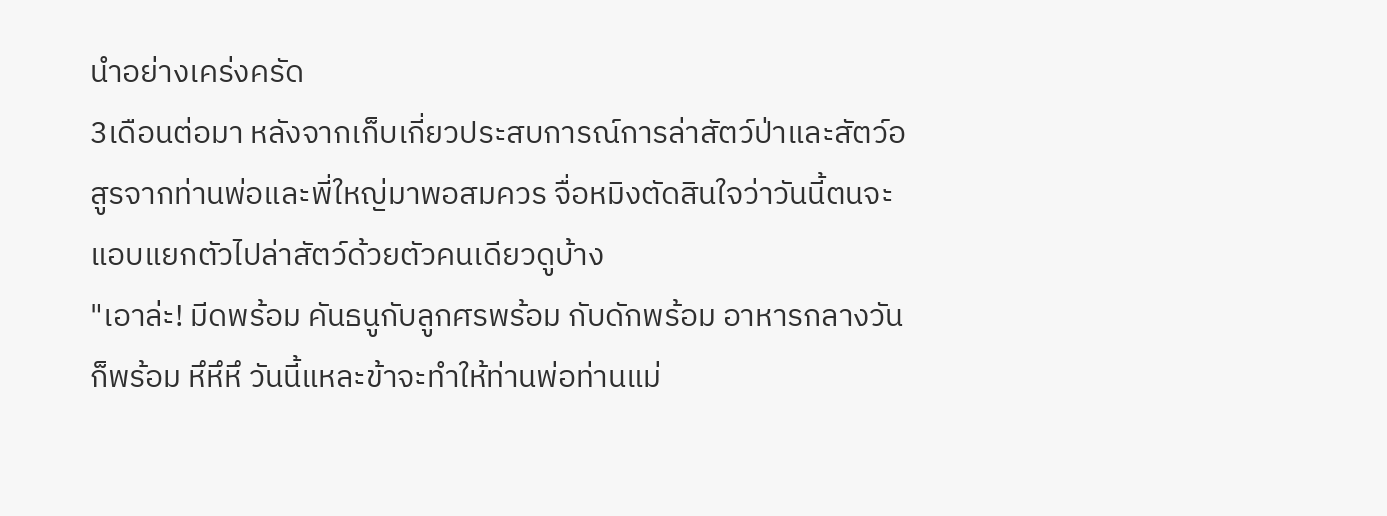นำอย่างเคร่งครัด
3เดือนต่อมา หลังจากเก็บเกี่ยวประสบการณ์การล่าสัตว์ป่าและสัตว์อสูรจากท่านพ่อและพี่ใหญ่มาพอสมควร จื่อหมิงตัดสินใจว่าวันนี้ตนจะแอบแยกตัวไปล่าสัตว์ด้วยตัวคนเดียวดูบ้าง
"เอาล่ะ! มีดพร้อม คันธนูกับลูกศรพร้อม กับดักพร้อม อาหารกลางวันก็พร้อม หึหึหึ วันนี้แหละข้าจะทำให้ท่านพ่อท่านแม่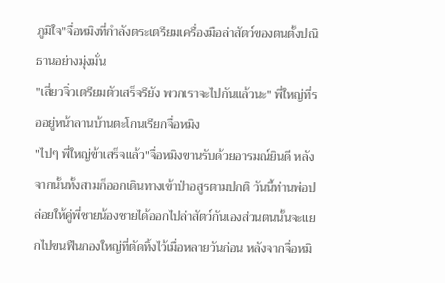ภูมิใจ"จื่อหมิงที่กำลังตระเตรียมเครื่องมือล่าสัตว์ของตนตั้งปณิธานอย่างมุ่งมั่น
"เสี่ยวจิ่วเตรียมตัวเสร็จรึยัง พวกเราจะไปกันแล้วนะ" พี่ใหญ่ที่รออยู่หน้าลานบ้านตะโกนเรียกจื่อหมิง
"ไปๆ พี่ใหญ่ข้าเสร็จแล้ว"จื่อหมิงขานรับด้วยอารมณ์ยินดี หลังจากนั้นทั้งสามก็ออกเดินทางเข้าป่าอสูรตามปกติ วันนี้ท่านพ่อปล่อยให้คู่พี่ชายน้องชายได้ออกไปล่าสัตว์กันเองส่วนตนนั้นจะแยกไปขนฟืนกองใหญ่ที่ตัดทิ้งไว้เมื่อหลายวันก่อน หลังจากจื่อหมิ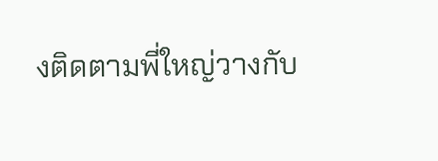งติดตามพี่ใหญ่วางกับ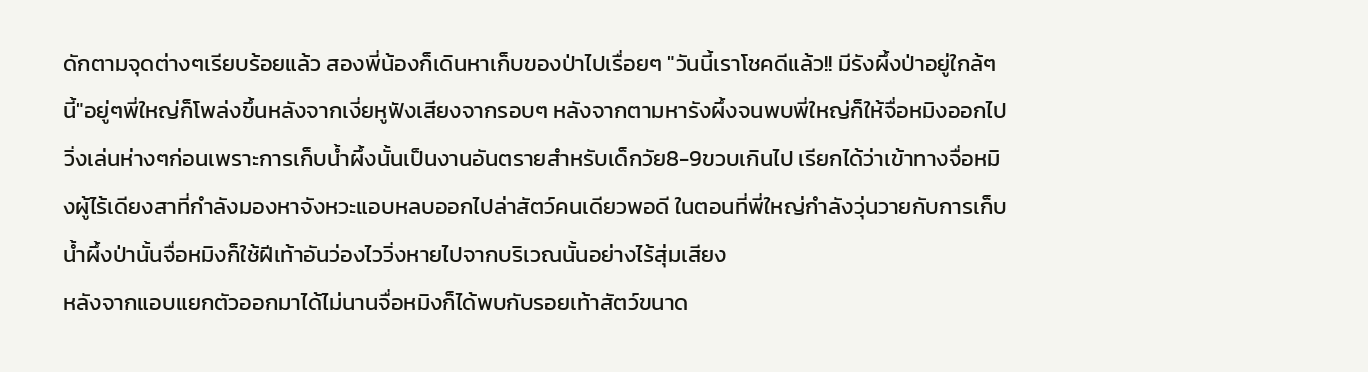ดักตามจุดต่างๆเรียบร้อยแล้ว สองพี่น้องก็เดินหาเก็บของป่าไปเรื่อยๆ "วันนี้เราโชคดีแล้ว!! มีรังผึ้งป่าอยู่ใกล้ๆนี้"อยู่ๆพี่ใหญ่ก็โพล่งขึ้นหลังจากเงี่ยหูฟังเสียงจากรอบๆ หลังจากตามหารังผึ้งจนพบพี่ใหญ่ก็ให้จื่อหมิงออกไปวิ่งเล่นห่างๆก่อนเพราะการเก็บน้ำผึ้งนั้นเป็นงานอันตรายสำหรับเด็กวัย8-9ขวบเกินไป เรียกได้ว่าเข้าทางจื่อหมิงผู้ไร้เดียงสาที่กำลังมองหาจังหวะแอบหลบออกไปล่าสัตว์คนเดียวพอดี ในตอนที่พี่ใหญ่กำลังวุ่นวายกับการเก็บน้ำผึ้งป่านั้นจื่อหมิงก็ใช้ฝีเท้าอันว่องไววิ่งหายไปจากบริเวณนั้นอย่างไร้สุ่มเสียง
หลังจากแอบแยกตัวออกมาได้ไม่นานจื่อหมิงก็ได้พบกับรอยเท้าสัตว์ขนาด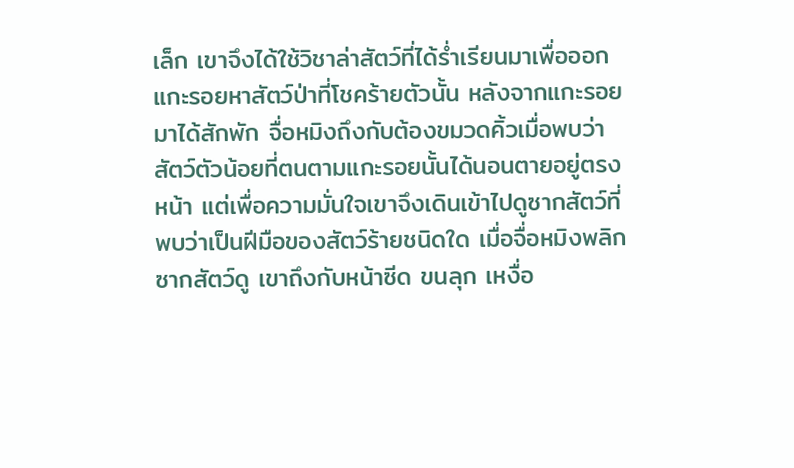เล็ก เขาจึงได้ใช้วิชาล่าสัตว์ที่ได้ร่ำเรียนมาเพื่อออกแกะรอยหาสัตว์ป่าที่โชคร้ายตัวนั้น หลังจากแกะรอยมาได้สักพัก จื่อหมิงถึงกับต้องขมวดคิ้วเมื่อพบว่า สัตว์ตัวน้อยที่ตนตามแกะรอยนั้นได้นอนตายอยู่ตรงหน้า แต่เพื่อความมั่นใจเขาจึงเดินเข้าไปดูซากสัตว์ที่พบว่าเป็นฝีมือของสัตว์ร้ายชนิดใด เมื่อจื่อหมิงพลิกซากสัตว์ดู เขาถึงกับหน้าซีด ขนลุก เหงื่อ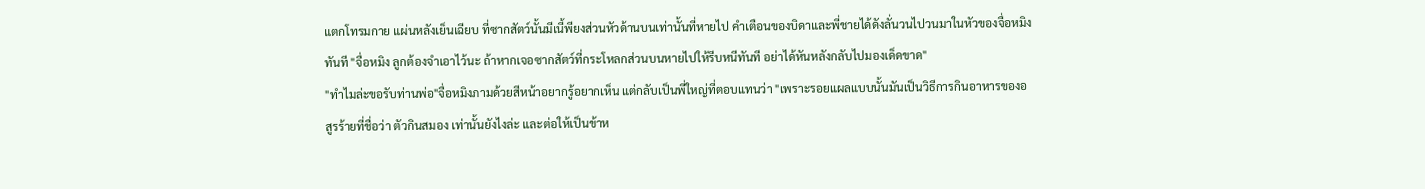แตกโทรมกาย แผ่นหลังเย็นเฉียบ ที่ซากสัตว์นั้นมีเนี้พียงส่วนหัวด้านบนเท่านั้นที่หายไป คำเตือนของบิดาและพี่ชายได้ดังลั่นวนไปวนมาในหัวของจื่อหมิงทันที "จื่อหมิง ลูกต้องจำเอาไว้นะ ถ้าหากเจอซากสัตว์ที่กระโหลกส่วนบนหายไปให้รีบหนีทันที อย่าได้หันหลังกลับไปมองเด็ดขาด"
"ทำไมล่ะขอรับท่านพ่อ"จื่อหมิงภามด้วยสีหน้าอยากรู้อยากเห็น แต่กลับเป็นพี่ใหญ่ที่ตอบแทนว่า "เพราะรอยแผลแบบนั้นมันเป็นวิธีการกินอาหารของอสูรร้ายที่ชื่อว่า ตัวกินสมอง เท่านั้นยังไงล่ะ และต่อให้เป็นข้าห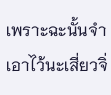เพราะฉะนั้นจำเอาไว้นะเสี่ยวจิ่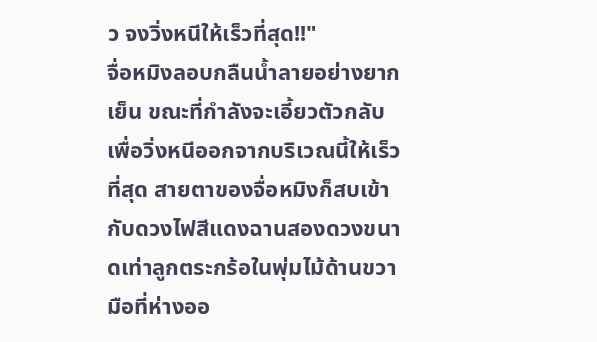ว จงวิ่งหนีให้เร็วที่สุด!!"
จื่อหมิงลอบกลืนน้ำลายอย่างยากเย็น ขณะที่กำลังจะเอี้ยวตัวกลับเพื่อวิ่งหนีออกจากบริเวณนี้ให้เร็วที่สุด สายตาของจื่อหมิงก็สบเข้ากับดวงไฟสีแดงฉานสองดวงขนาดเท่าลูกตระกร้อในพุ่มไม้ด้านขวามือที่ห่างออ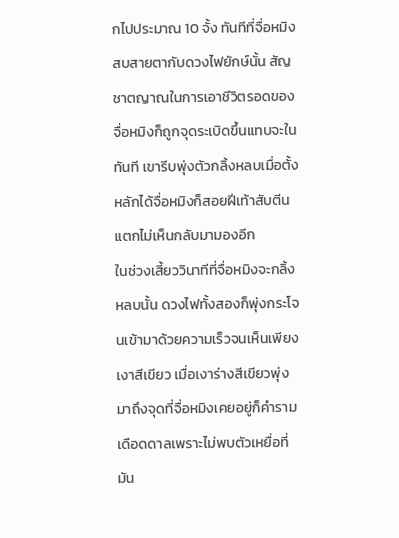กไปประมาณ 10 จั้ง ทันทีที่จื่อหมิงสบสายตากับดวงไฟยักษ์นั้น สัญชาตญาณในการเอาชีวิตรอดของจื่อหมิงก็ถูกจุดระเบิดขึ้นแทบจะในทันที เขารีบพุ่งตัวกลิ้งหลบเมื่อตั้งหลักได้จื่อหมิงก็สอยฝีเท้าสับตีนแตกไม่เห็นกลับมามองอีก
ในช่วงเสี้ยววินาทีที่จื่อหมิงจะกลิ้งหลบนั้น ดวงไฟทั้งสองก็พุ่งกระโจนเข้ามาด้วยความเร็วจนเห็นเพียงเงาสีเขียว เมื่อเงาร่างสีเขียวพุ่งมาถึงจุดที่จื่อหมิงเคยอยู่ก็คำรามเดือดดาลเพราะไม่พบตัวเหยื่อที่มัน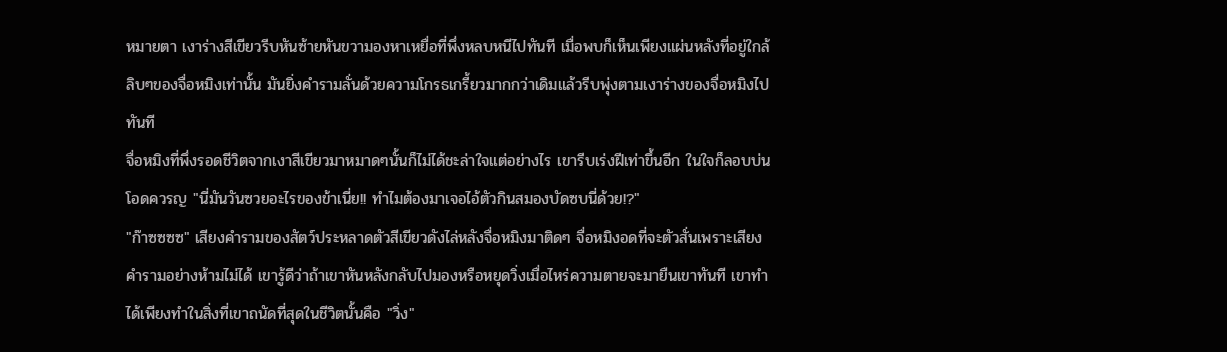หมายตา เงาร่างสีเขียวรีบหันซ้ายหันขวามองหาเหยื่อที่พึ่งหลบหนีไปทันที เมื่อพบก็เห็นเพียงแผ่นหลังที่อยู่ใกล้ลิบๆของจื่อหมิงเท่านั้น มันยิ่งคำรามลั่นด้วยความโกรธเกรี้ยวมากกว่าเดิมแล้วรีบพุ่งตามเงาร่างของจื่อหมิงไปทันที
จื่อหมิงที่พึ่งรอดชีวิตจากเงาสีเขียวมาหมาดๆนั้นก็ไม่ได้ชะล่าใจแต่อย่างไร เขารีบเร่งฝีเท่าขึ้นอีก ในใจก็ลอบบ่นโอดควรญ "นี่มันวันซวยอะไรของข้าเนี่ย!! ทำไมต้องมาเจอไอ้ตัวกินสมองบัดซบนี่ด้วย!?"
"ก๊าซซซซ" เสียงคำรามของสัตว์ประหลาดตัวสีเขียวดังไล่หลังจื่อหมิงมาติดๆ จื่อหมิงอดที่จะตัวสั่นเพราะเสียงคำรามอย่างห้ามไม่ได้ เขารู้ดีว่าถ้าเขาหันหลังกลับไปมองหรือหยุดวิ่งเมื่อไหร่ความตายจะมายืนเขาทันที เขาทำได้เพียงทำในสิ่งที่เขาถนัดที่สุดในชีวิตนั้นคือ "วิ่ง"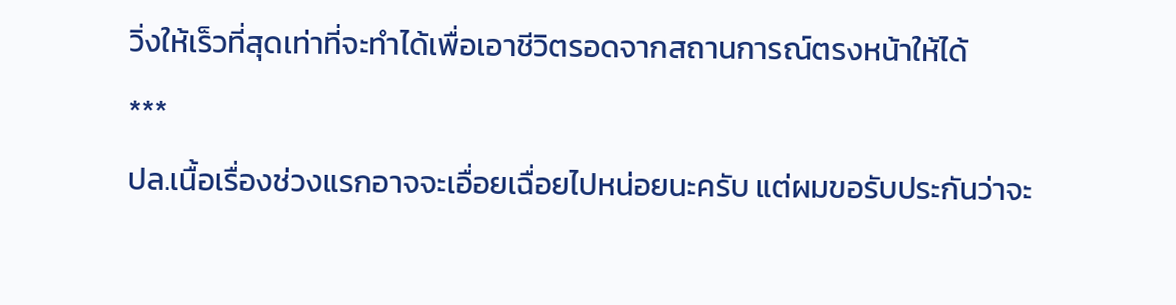วิ่งให้เร็วที่สุดเท่าที่จะทำได้เพื่อเอาชีวิตรอดจากสถานการณ์ตรงหน้าให้ได้
***
ปล.เนื้อเรื่องช่วงแรกอาจจะเอื่อยเฉื่อยไปหน่อยนะครับ แต่ผมขอรับประกันว่าจะ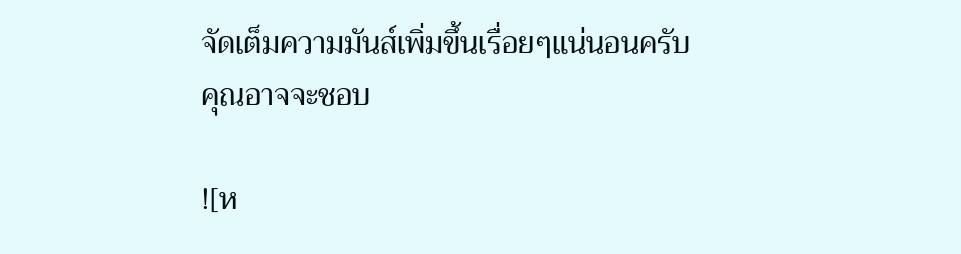จัดเต็มความมันส์เพิ่มขึ้นเรื่อยๆแน่นอนครับ
คุณอาจจะชอบ

![ห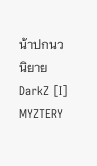น้าปกนวนิยาย DarkZ [I] MYZTERY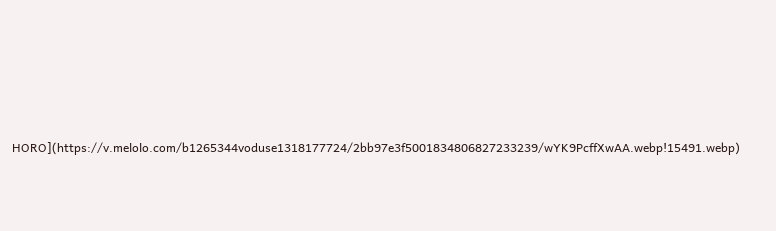HORO](https://v.melolo.com/b1265344voduse1318177724/2bb97e3f5001834806827233239/wYK9PcffXwAA.webp!15491.webp)